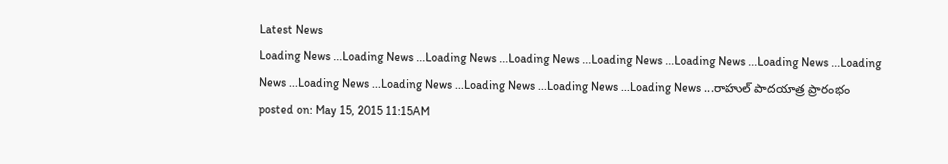Latest News
Loading News ...Loading News ...Loading News ...Loading News ...Loading News ...Loading News ...Loading News ...Loading News ...Loading News ...Loading News ...Loading News ...Loading News ...Loading News ...రాహుల్ పాదయాత్ర ప్రారంభం
posted on: May 15, 2015 11:15AM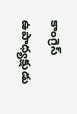కాంగ్రెస్ ఉపాధ్యక్షుడు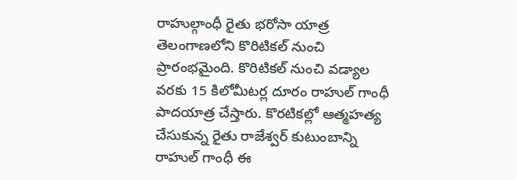రాహుల్గాంధీ రైతు భరోసా యాత్ర తెలంగాణలోని కొరిటికల్ నుంచి ప్రారంభమైంది. కొరిటికల్ నుంచి వడ్యాల వరకు 15 కిలోమీటర్ల దూరం రాహుల్ గాంధీ పాదయాత్ర చేస్తారు. కొరటికల్లో ఆత్మహత్య చేసుకున్న రైతు రాజేశ్వర్ కుటుంబాన్ని రాహుల్ గాంధీ ఈ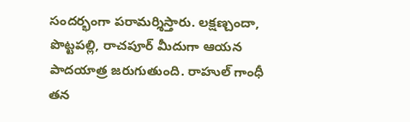సందర్భంగా పరామర్శిస్తారు. లక్షణ్చందా, పొట్టపల్లి, రాచపూర్ మీదుగా ఆయన పాదయాత్ర జరుగుతుంది. రాహుల్ గాంధీ తన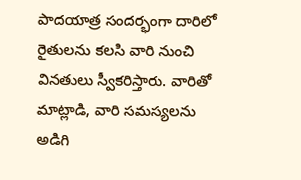పాదయాత్ర సందర్భంగా దారిలో రైతులను కలసి వారి నుంచి వినతులు స్వీకరిస్తారు. వారితో మాట్లాడి, వారి సమస్యలను అడిగి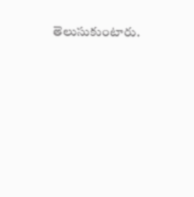తెలుసుకుంటారు.